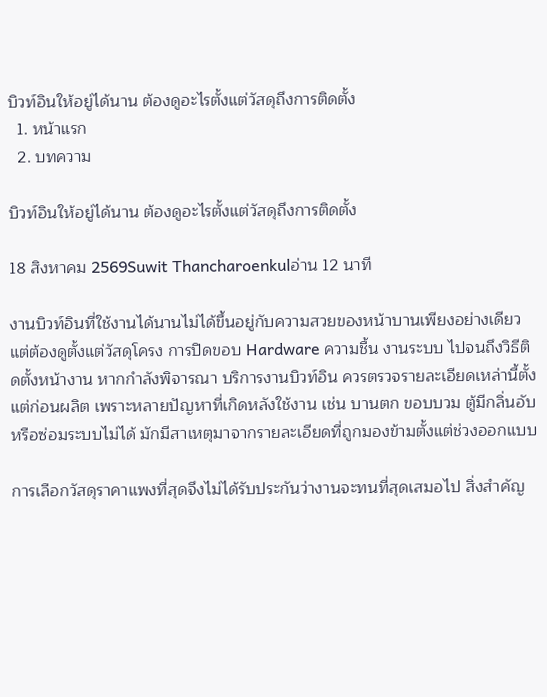บิวท์อินให้อยู่ได้นาน ต้องดูอะไรตั้งแต่วัสดุถึงการติดตั้ง
  1. หน้าแรก
  2. บทความ

บิวท์อินให้อยู่ได้นาน ต้องดูอะไรตั้งแต่วัสดุถึงการติดตั้ง

18 สิงหาคม 2569Suwit Thancharoenkulอ่าน 12 นาที

งานบิวท์อินที่ใช้งานได้นานไม่ได้ขึ้นอยู่กับความสวยของหน้าบานเพียงอย่างเดียว แต่ต้องดูตั้งแต่วัสดุโครง การปิดขอบ Hardware ความชื้น งานระบบ ไปจนถึงวิธีติดตั้งหน้างาน หากกำลังพิจารณา บริการงานบิวท์อิน ควรตรวจรายละเอียดเหล่านี้ตั้งแต่ก่อนผลิต เพราะหลายปัญหาที่เกิดหลังใช้งาน เช่น บานตก ขอบบวม ตู้มีกลิ่นอับ หรือซ่อมระบบไม่ได้ มักมีสาเหตุมาจากรายละเอียดที่ถูกมองข้ามตั้งแต่ช่วงออกแบบ

การเลือกวัสดุราคาแพงที่สุดจึงไม่ได้รับประกันว่างานจะทนที่สุดเสมอไป สิ่งสำคัญ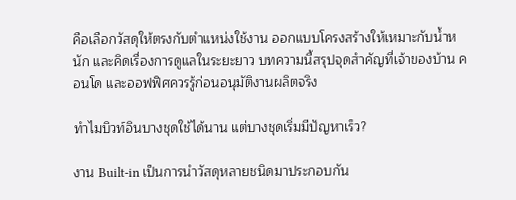คือเลือกวัสดุให้ตรงกับตำแหน่งใช้งาน ออกแบบโครงสร้างให้เหมาะกับน้ำหนัก และคิดเรื่องการดูแลในระยะยาว บทความนี้สรุปจุดสำคัญที่เจ้าของบ้าน คอนโด และออฟฟิศควรรู้ก่อนอนุมัติงานผลิตจริง

ทำไมบิวท์อินบางชุดใช้ได้นาน แต่บางชุดเริ่มมีปัญหาเร็ว?

งาน Built-in เป็นการนำวัสดุหลายชนิดมาประกอบกัน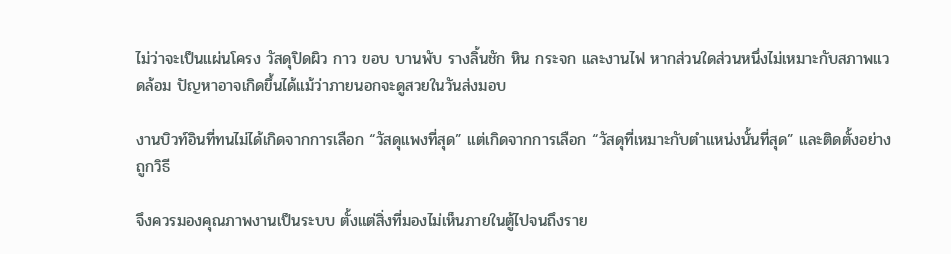ไม่ว่าจะเป็นแผ่นโครง วัสดุปิดผิว กาว ขอบ บานพับ รางลิ้นชัก หิน กระจก และงานไฟ หากส่วนใดส่วนหนึ่งไม่เหมาะกับสภาพแวดล้อม ปัญหาอาจเกิดขึ้นได้แม้ว่าภายนอกจะดูสวยในวันส่งมอบ

งานบิวท์อินที่ทนไม่ได้เกิดจากการเลือก “วัสดุแพงที่สุด” แต่เกิดจากการเลือก “วัสดุที่เหมาะกับตำแหน่งนั้นที่สุด” และติดตั้งอย่างถูกวิธี

จึงควรมองคุณภาพงานเป็นระบบ ตั้งแต่สิ่งที่มองไม่เห็นภายในตู้ไปจนถึงราย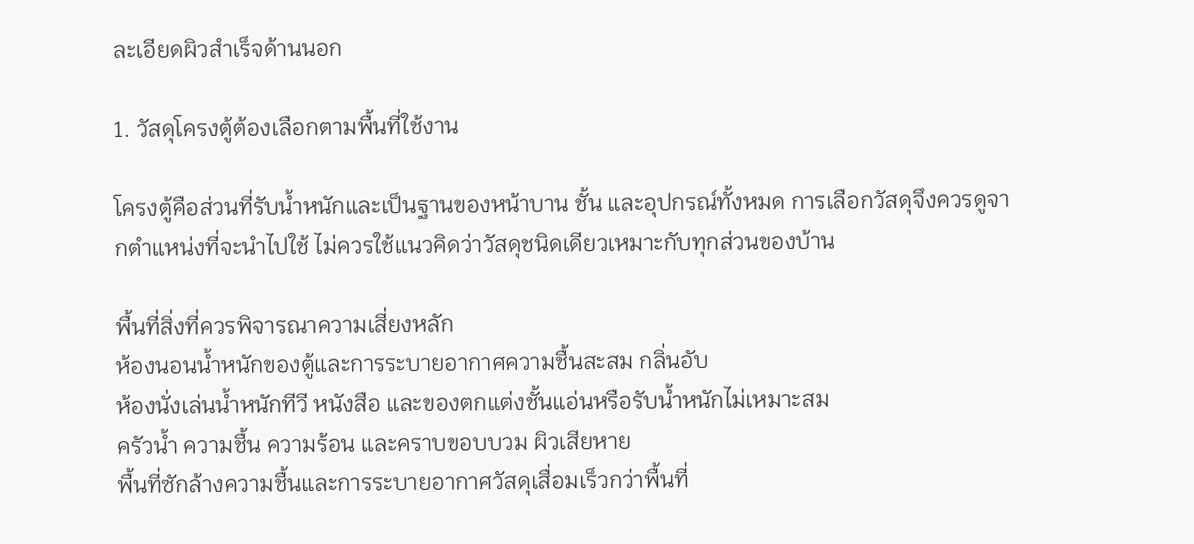ละเอียดผิวสำเร็จด้านนอก

1. วัสดุโครงตู้ต้องเลือกตามพื้นที่ใช้งาน

โครงตู้คือส่วนที่รับน้ำหนักและเป็นฐานของหน้าบาน ชั้น และอุปกรณ์ทั้งหมด การเลือกวัสดุจึงควรดูจากตำแหน่งที่จะนำไปใช้ ไม่ควรใช้แนวคิดว่าวัสดุชนิดเดียวเหมาะกับทุกส่วนของบ้าน

พื้นที่สิ่งที่ควรพิจารณาความเสี่ยงหลัก
ห้องนอนน้ำหนักของตู้และการระบายอากาศความชื้นสะสม กลิ่นอับ
ห้องนั่งเล่นน้ำหนักทีวี หนังสือ และของตกแต่งชั้นแอ่นหรือรับน้ำหนักไม่เหมาะสม
ครัวน้ำ ความชื้น ความร้อน และคราบขอบบวม ผิวเสียหาย
พื้นที่ซักล้างความชื้นและการระบายอากาศวัสดุเสื่อมเร็วกว่าพื้นที่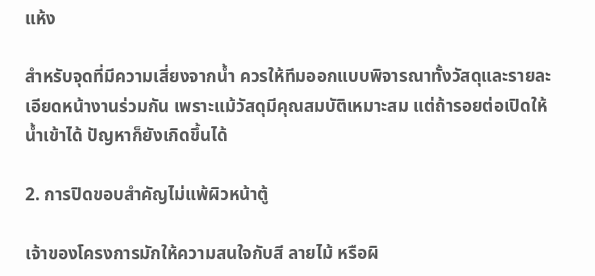แห้ง

สำหรับจุดที่มีความเสี่ยงจากน้ำ ควรให้ทีมออกแบบพิจารณาทั้งวัสดุและรายละเอียดหน้างานร่วมกัน เพราะแม้วัสดุมีคุณสมบัติเหมาะสม แต่ถ้ารอยต่อเปิดให้น้ำเข้าได้ ปัญหาก็ยังเกิดขึ้นได้

2. การปิดขอบสำคัญไม่แพ้ผิวหน้าตู้

เจ้าของโครงการมักให้ความสนใจกับสี ลายไม้ หรือผิ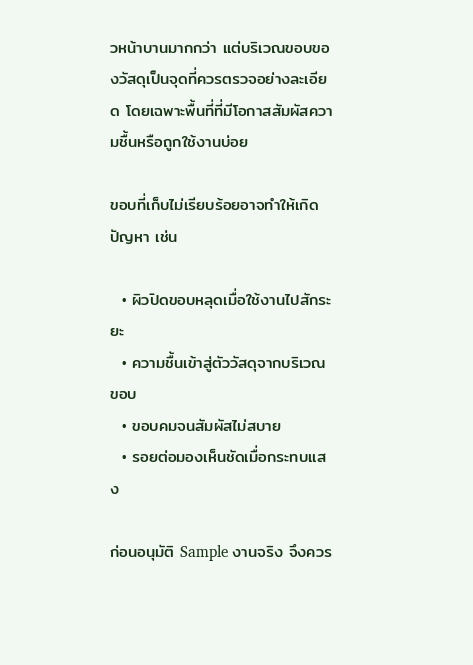วหน้าบานมากกว่า แต่บริเวณขอบของวัสดุเป็นจุดที่ควรตรวจอย่างละเอียด โดยเฉพาะพื้นที่ที่มีโอกาสสัมผัสความชื้นหรือถูกใช้งานบ่อย

ขอบที่เก็บไม่เรียบร้อยอาจทำให้เกิดปัญหา เช่น

  • ผิวปิดขอบหลุดเมื่อใช้งานไปสักระยะ
  • ความชื้นเข้าสู่ตัววัสดุจากบริเวณขอบ
  • ขอบคมจนสัมผัสไม่สบาย
  • รอยต่อมองเห็นชัดเมื่อกระทบแสง

ก่อนอนุมัติ Sample งานจริง จึงควร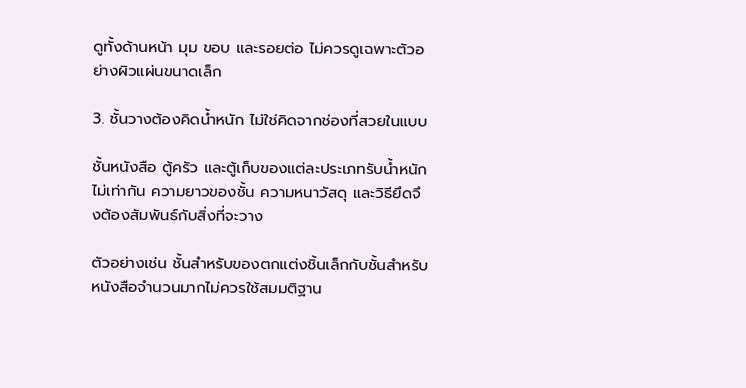ดูทั้งด้านหน้า มุม ขอบ และรอยต่อ ไม่ควรดูเฉพาะตัวอย่างผิวแผ่นขนาดเล็ก

3. ชั้นวางต้องคิดน้ำหนัก ไม่ใช่คิดจากช่องที่สวยในแบบ

ชั้นหนังสือ ตู้ครัว และตู้เก็บของแต่ละประเภทรับน้ำหนักไม่เท่ากัน ความยาวของชั้น ความหนาวัสดุ และวิธียึดจึงต้องสัมพันธ์กับสิ่งที่จะวาง

ตัวอย่างเช่น ชั้นสำหรับของตกแต่งชิ้นเล็กกับชั้นสำหรับหนังสือจำนวนมากไม่ควรใช้สมมติฐาน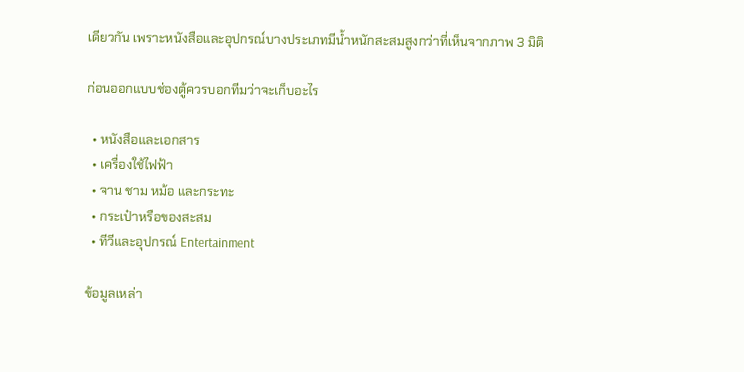เดียวกัน เพราะหนังสือและอุปกรณ์บางประเภทมีน้ำหนักสะสมสูงกว่าที่เห็นจากภาพ 3 มิติ

ก่อนออกแบบช่องตู้ควรบอกทีมว่าจะเก็บอะไร

  • หนังสือและเอกสาร
  • เครื่องใช้ไฟฟ้า
  • จาน ชาม หม้อ และกระทะ
  • กระเป๋าหรือของสะสม
  • ทีวีและอุปกรณ์ Entertainment

ข้อมูลเหล่า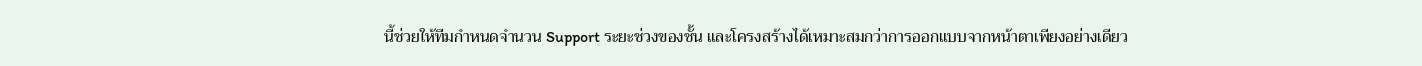นี้ช่วยให้ทีมกำหนดจำนวน Support ระยะช่วงของชั้น และโครงสร้างได้เหมาะสมกว่าการออกแบบจากหน้าตาเพียงอย่างเดียว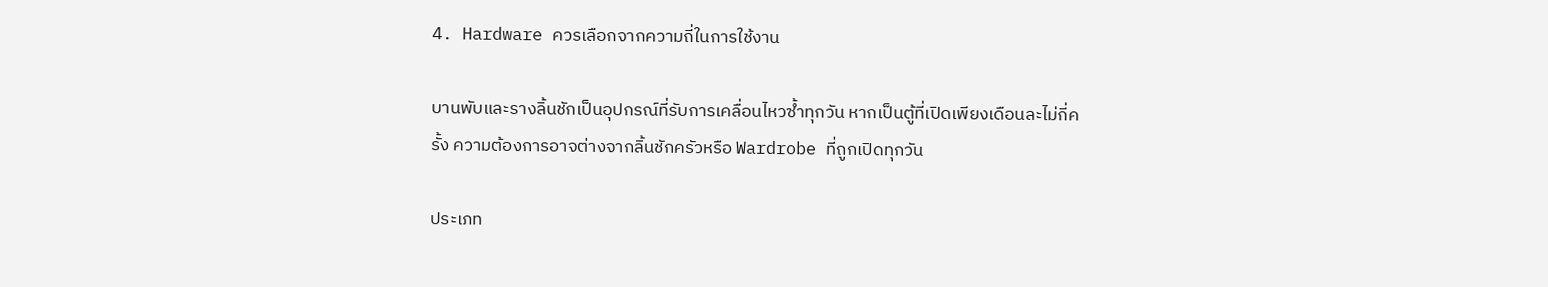4. Hardware ควรเลือกจากความถี่ในการใช้งาน

บานพับและรางลิ้นชักเป็นอุปกรณ์ที่รับการเคลื่อนไหวซ้ำทุกวัน หากเป็นตู้ที่เปิดเพียงเดือนละไม่กี่ครั้ง ความต้องการอาจต่างจากลิ้นชักครัวหรือ Wardrobe ที่ถูกเปิดทุกวัน

ประเภท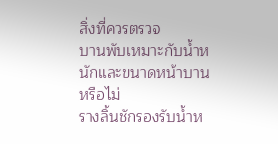สิ่งที่ควรตรวจ
บานพับเหมาะกับน้ำหนักและขนาดหน้าบานหรือไม่
รางลิ้นชักรองรับน้ำห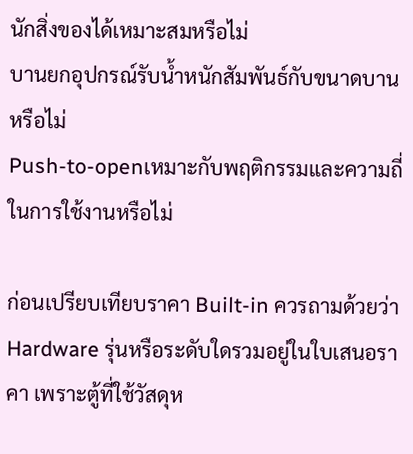นักสิ่งของได้เหมาะสมหรือไม่
บานยกอุปกรณ์รับน้ำหนักสัมพันธ์กับขนาดบานหรือไม่
Push-to-openเหมาะกับพฤติกรรมและความถี่ในการใช้งานหรือไม่

ก่อนเปรียบเทียบราคา Built-in ควรถามด้วยว่า Hardware รุ่นหรือระดับใดรวมอยู่ในใบเสนอราคา เพราะตู้ที่ใช้วัสดุห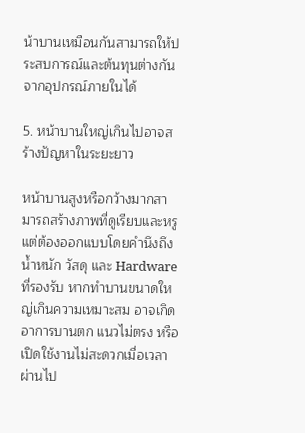น้าบานเหมือนกันสามารถให้ประสบการณ์และต้นทุนต่างกันจากอุปกรณ์ภายในได้

5. หน้าบานใหญ่เกินไปอาจสร้างปัญหาในระยะยาว

หน้าบานสูงหรือกว้างมากสามารถสร้างภาพที่ดูเรียบและหรู แต่ต้องออกแบบโดยคำนึงถึงน้ำหนัก วัสดุ และ Hardware ที่รองรับ หากทำบานขนาดใหญ่เกินความเหมาะสม อาจเกิดอาการบานตก แนวไม่ตรง หรือเปิดใช้งานไม่สะดวกเมื่อเวลาผ่านไป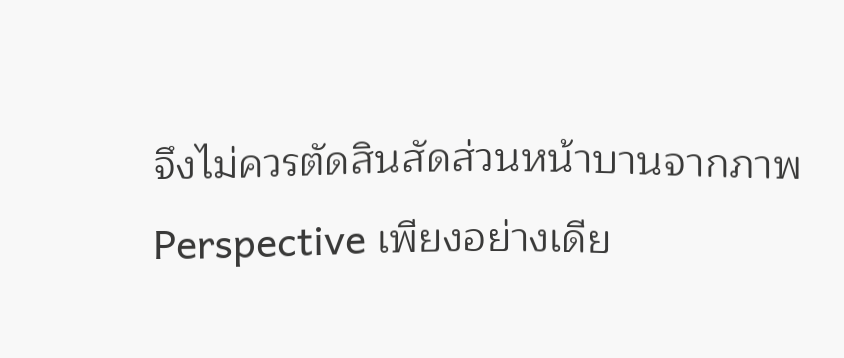จึงไม่ควรตัดสินสัดส่วนหน้าบานจากภาพ Perspective เพียงอย่างเดีย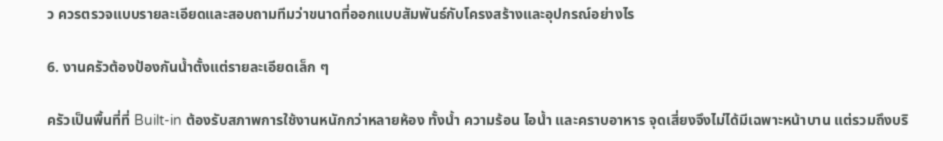ว ควรตรวจแบบรายละเอียดและสอบถามทีมว่าขนาดที่ออกแบบสัมพันธ์กับโครงสร้างและอุปกรณ์อย่างไร

6. งานครัวต้องป้องกันน้ำตั้งแต่รายละเอียดเล็ก ๆ

ครัวเป็นพื้นที่ที่ Built-in ต้องรับสภาพการใช้งานหนักกว่าหลายห้อง ทั้งน้ำ ความร้อน ไอน้ำ และคราบอาหาร จุดเสี่ยงจึงไม่ได้มีเฉพาะหน้าบาน แต่รวมถึงบริ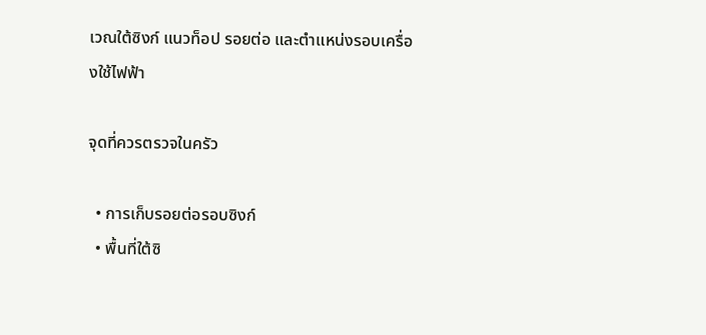เวณใต้ซิงก์ แนวท็อป รอยต่อ และตำแหน่งรอบเครื่องใช้ไฟฟ้า

จุดที่ควรตรวจในครัว

  • การเก็บรอยต่อรอบซิงก์
  • พื้นที่ใต้ซิ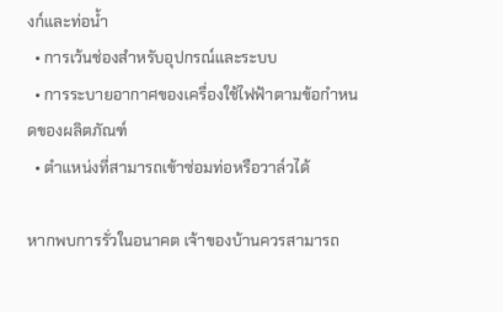งก์และท่อน้ำ
  • การเว้นช่องสำหรับอุปกรณ์และระบบ
  • การระบายอากาศของเครื่องใช้ไฟฟ้าตามข้อกำหนดของผลิตภัณฑ์
  • ตำแหน่งที่สามารถเข้าซ่อมท่อหรือวาล์วได้

หากพบการรั่วในอนาคต เจ้าของบ้านควรสามารถ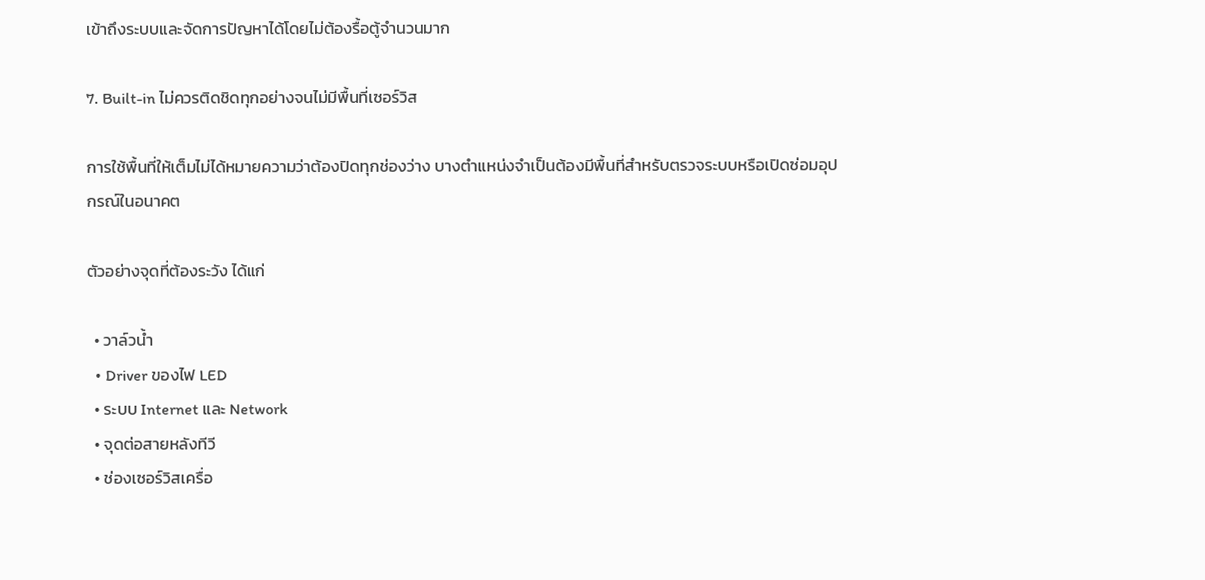เข้าถึงระบบและจัดการปัญหาได้โดยไม่ต้องรื้อตู้จำนวนมาก

7. Built-in ไม่ควรติดชิดทุกอย่างจนไม่มีพื้นที่เซอร์วิส

การใช้พื้นที่ให้เต็มไม่ได้หมายความว่าต้องปิดทุกช่องว่าง บางตำแหน่งจำเป็นต้องมีพื้นที่สำหรับตรวจระบบหรือเปิดซ่อมอุปกรณ์ในอนาคต

ตัวอย่างจุดที่ต้องระวัง ได้แก่

  • วาล์วน้ำ
  • Driver ของไฟ LED
  • ระบบ Internet และ Network
  • จุดต่อสายหลังทีวี
  • ช่องเซอร์วิสเครื่อ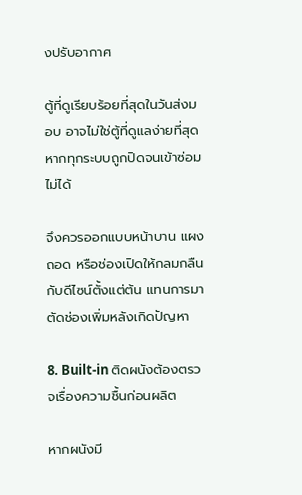งปรับอากาศ

ตู้ที่ดูเรียบร้อยที่สุดในวันส่งมอบ อาจไม่ใช่ตู้ที่ดูแลง่ายที่สุด หากทุกระบบถูกปิดจนเข้าซ่อมไม่ได้

จึงควรออกแบบหน้าบาน แผงถอด หรือช่องเปิดให้กลมกลืนกับดีไซน์ตั้งแต่ต้น แทนการมาตัดช่องเพิ่มหลังเกิดปัญหา

8. Built-in ติดผนังต้องตรวจเรื่องความชื้นก่อนผลิต

หากผนังมี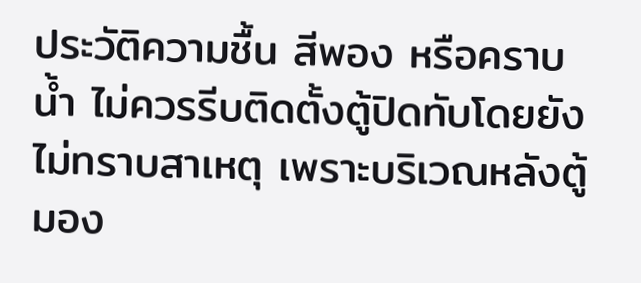ประวัติความชื้น สีพอง หรือคราบน้ำ ไม่ควรรีบติดตั้งตู้ปิดทับโดยยังไม่ทราบสาเหตุ เพราะบริเวณหลังตู้มอง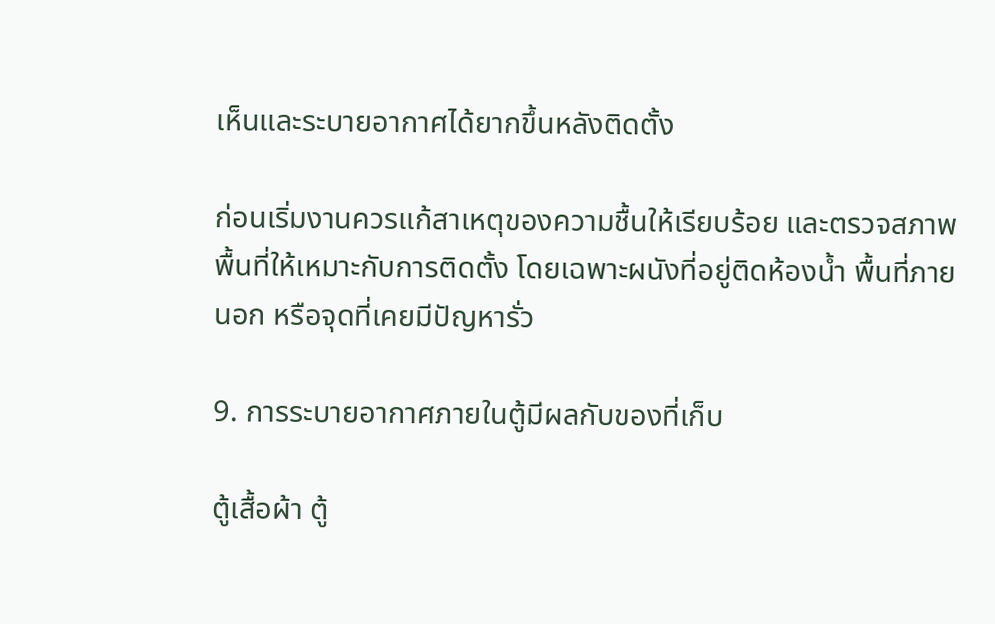เห็นและระบายอากาศได้ยากขึ้นหลังติดตั้ง

ก่อนเริ่มงานควรแก้สาเหตุของความชื้นให้เรียบร้อย และตรวจสภาพพื้นที่ให้เหมาะกับการติดตั้ง โดยเฉพาะผนังที่อยู่ติดห้องน้ำ พื้นที่ภายนอก หรือจุดที่เคยมีปัญหารั่ว

9. การระบายอากาศภายในตู้มีผลกับของที่เก็บ

ตู้เสื้อผ้า ตู้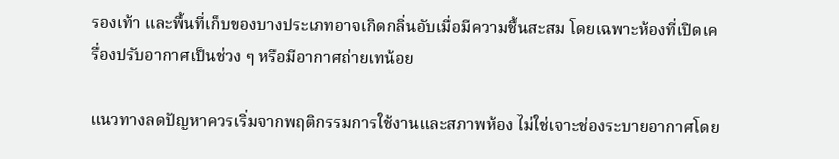รองเท้า และพื้นที่เก็บของบางประเภทอาจเกิดกลิ่นอับเมื่อมีความชื้นสะสม โดยเฉพาะห้องที่เปิดเครื่องปรับอากาศเป็นช่วง ๆ หรือมีอากาศถ่ายเทน้อย

แนวทางลดปัญหาควรเริ่มจากพฤติกรรมการใช้งานและสภาพห้อง ไม่ใช่เจาะช่องระบายอากาศโดย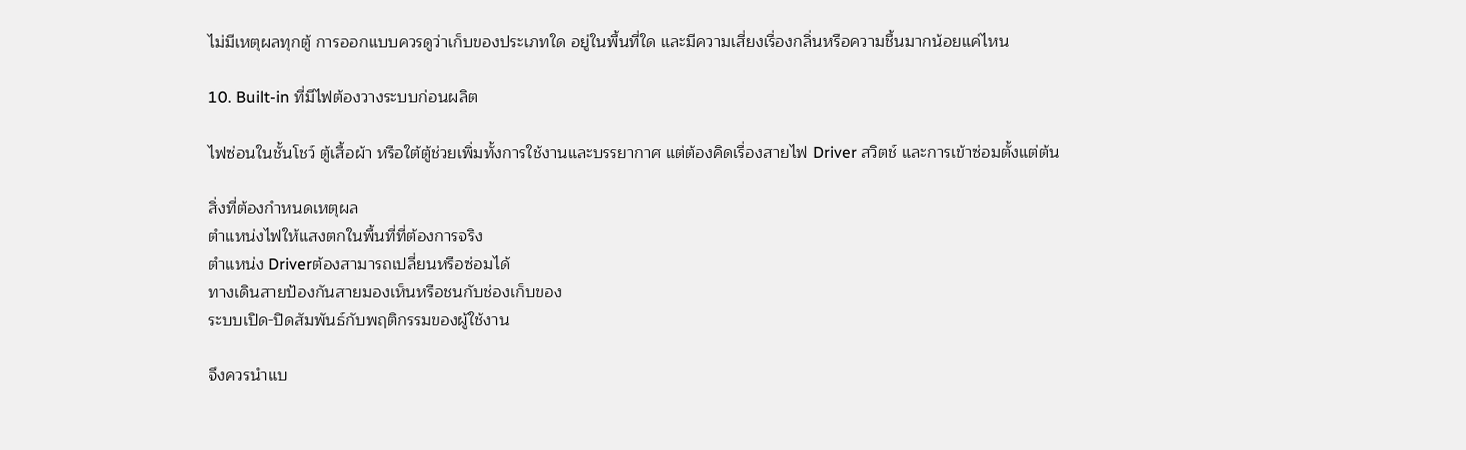ไม่มีเหตุผลทุกตู้ การออกแบบควรดูว่าเก็บของประเภทใด อยู่ในพื้นที่ใด และมีความเสี่ยงเรื่องกลิ่นหรือความชื้นมากน้อยแค่ไหน

10. Built-in ที่มีไฟต้องวางระบบก่อนผลิต

ไฟซ่อนในชั้นโชว์ ตู้เสื้อผ้า หรือใต้ตู้ช่วยเพิ่มทั้งการใช้งานและบรรยากาศ แต่ต้องคิดเรื่องสายไฟ Driver สวิตช์ และการเข้าซ่อมตั้งแต่ต้น

สิ่งที่ต้องกำหนดเหตุผล
ตำแหน่งไฟให้แสงตกในพื้นที่ที่ต้องการจริง
ตำแหน่ง Driverต้องสามารถเปลี่ยนหรือซ่อมได้
ทางเดินสายป้องกันสายมองเห็นหรือชนกับช่องเก็บของ
ระบบเปิด-ปิดสัมพันธ์กับพฤติกรรมของผู้ใช้งาน

จึงควรนำแบ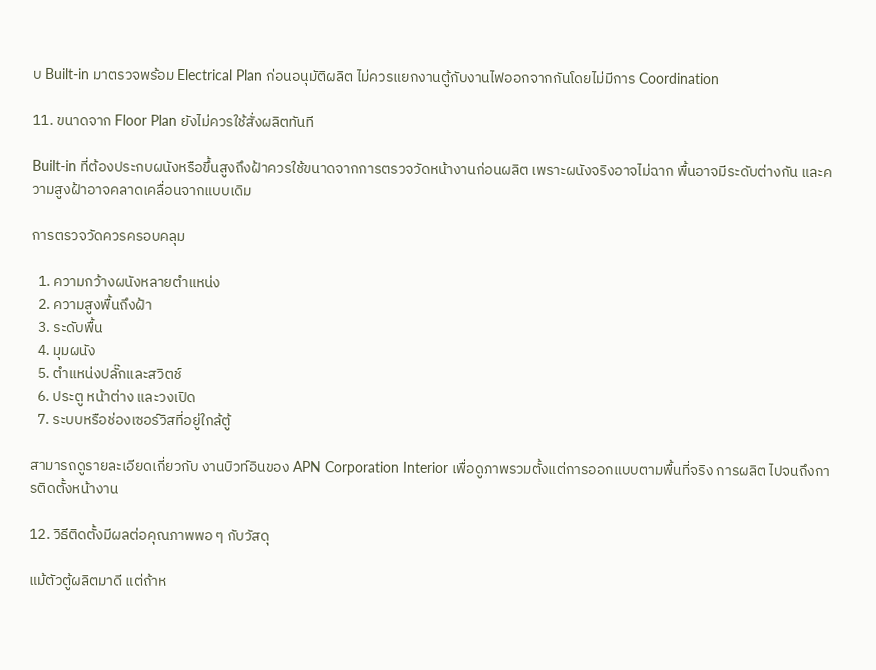บ Built-in มาตรวจพร้อม Electrical Plan ก่อนอนุมัติผลิต ไม่ควรแยกงานตู้กับงานไฟออกจากกันโดยไม่มีการ Coordination

11. ขนาดจาก Floor Plan ยังไม่ควรใช้สั่งผลิตทันที

Built-in ที่ต้องประกบผนังหรือขึ้นสูงถึงฝ้าควรใช้ขนาดจากการตรวจวัดหน้างานก่อนผลิต เพราะผนังจริงอาจไม่ฉาก พื้นอาจมีระดับต่างกัน และความสูงฝ้าอาจคลาดเคลื่อนจากแบบเดิม

การตรวจวัดควรครอบคลุม

  1. ความกว้างผนังหลายตำแหน่ง
  2. ความสูงพื้นถึงฝ้า
  3. ระดับพื้น
  4. มุมผนัง
  5. ตำแหน่งปลั๊กและสวิตช์
  6. ประตู หน้าต่าง และวงเปิด
  7. ระบบหรือช่องเซอร์วิสที่อยู่ใกล้ตู้

สามารถดูรายละเอียดเกี่ยวกับ งานบิวท์อินของ APN Corporation Interior เพื่อดูภาพรวมตั้งแต่การออกแบบตามพื้นที่จริง การผลิต ไปจนถึงการติดตั้งหน้างาน

12. วิธีติดตั้งมีผลต่อคุณภาพพอ ๆ กับวัสดุ

แม้ตัวตู้ผลิตมาดี แต่ถ้าห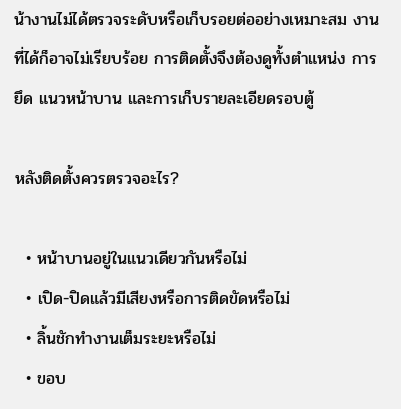น้างานไม่ได้ตรวจระดับหรือเก็บรอยต่ออย่างเหมาะสม งานที่ได้ก็อาจไม่เรียบร้อย การติดตั้งจึงต้องดูทั้งตำแหน่ง การยึด แนวหน้าบาน และการเก็บรายละเอียดรอบตู้

หลังติดตั้งควรตรวจอะไร?

  • หน้าบานอยู่ในแนวเดียวกันหรือไม่
  • เปิด-ปิดแล้วมีเสียงหรือการติดขัดหรือไม่
  • ลิ้นชักทำงานเต็มระยะหรือไม่
  • ขอบ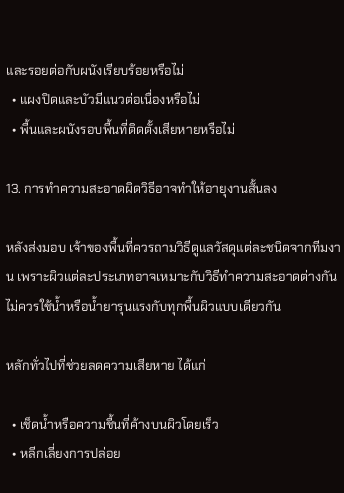และรอยต่อกับผนังเรียบร้อยหรือไม่
  • แผงปิดและบัวมีแนวต่อเนื่องหรือไม่
  • พื้นและผนังรอบพื้นที่ติดตั้งเสียหายหรือไม่

13. การทำความสะอาดผิดวิธีอาจทำให้อายุงานสั้นลง

หลังส่งมอบ เจ้าของพื้นที่ควรถามวิธีดูแลวัสดุแต่ละชนิดจากทีมงาน เพราะผิวแต่ละประเภทอาจเหมาะกับวิธีทำความสะอาดต่างกัน ไม่ควรใช้น้ำหรือน้ำยารุนแรงกับทุกพื้นผิวแบบเดียวกัน

หลักทั่วไปที่ช่วยลดความเสียหาย ได้แก่

  • เช็ดน้ำหรือความชื้นที่ค้างบนผิวโดยเร็ว
  • หลีกเลี่ยงการปล่อย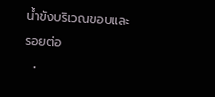น้ำขังบริเวณขอบและรอยต่อ
  •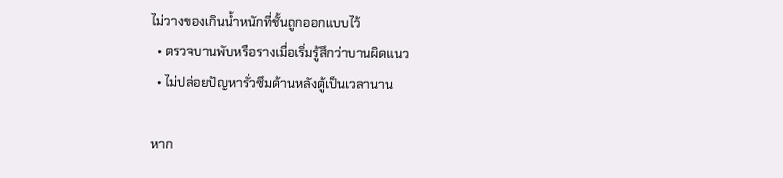ไม่วางของเกินน้ำหนักที่ชั้นถูกออกแบบไว้
  • ตรวจบานพับหรือรางเมื่อเริ่มรู้สึกว่าบานผิดแนว
  • ไม่ปล่อยปัญหารั่วซึมด้านหลังตู้เป็นเวลานาน

หาก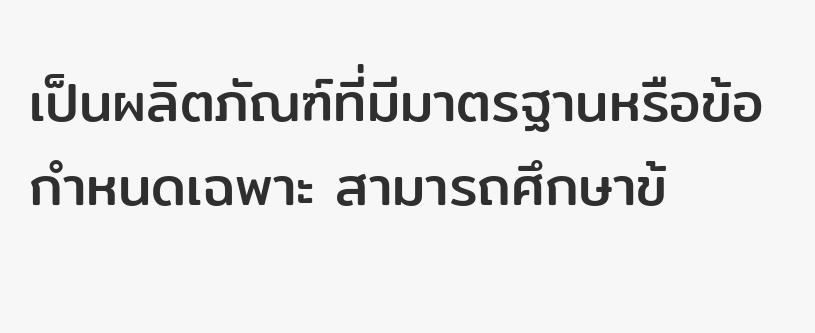เป็นผลิตภัณฑ์ที่มีมาตรฐานหรือข้อกำหนดเฉพาะ สามารถศึกษาข้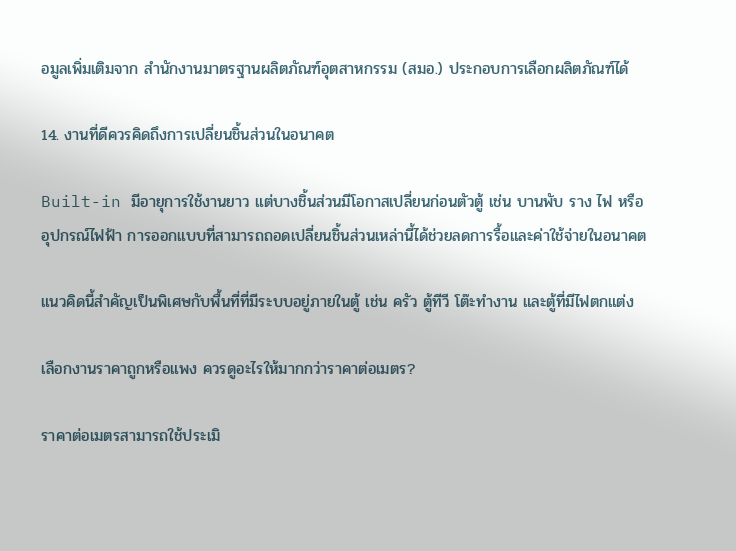อมูลเพิ่มเติมจาก สำนักงานมาตรฐานผลิตภัณฑ์อุตสาหกรรม (สมอ.) ประกอบการเลือกผลิตภัณฑ์ได้

14. งานที่ดีควรคิดถึงการเปลี่ยนชิ้นส่วนในอนาคต

Built-in มีอายุการใช้งานยาว แต่บางชิ้นส่วนมีโอกาสเปลี่ยนก่อนตัวตู้ เช่น บานพับ ราง ไฟ หรืออุปกรณ์ไฟฟ้า การออกแบบที่สามารถถอดเปลี่ยนชิ้นส่วนเหล่านี้ได้ช่วยลดการรื้อและค่าใช้จ่ายในอนาคต

แนวคิดนี้สำคัญเป็นพิเศษกับพื้นที่ที่มีระบบอยู่ภายในตู้ เช่น ครัว ตู้ทีวี โต๊ะทำงาน และตู้ที่มีไฟตกแต่ง

เลือกงานราคาถูกหรือแพง ควรดูอะไรให้มากกว่าราคาต่อเมตร?

ราคาต่อเมตรสามารถใช้ประเมิ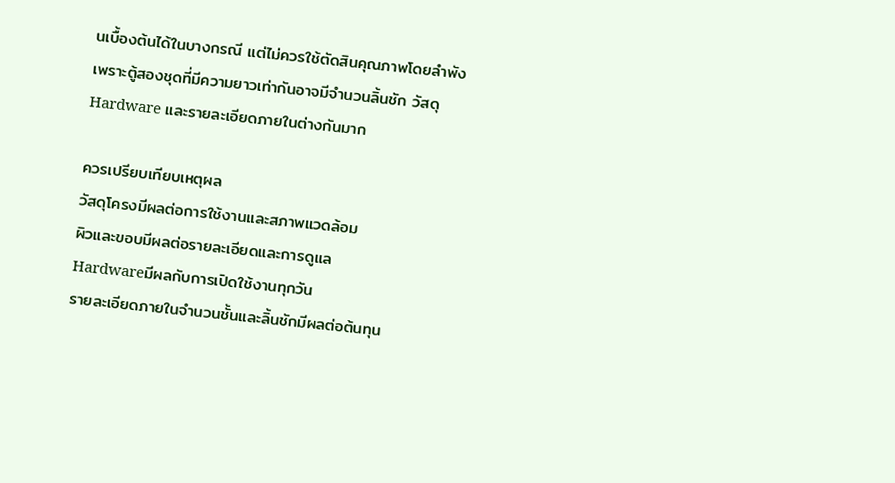นเบื้องต้นได้ในบางกรณี แต่ไม่ควรใช้ตัดสินคุณภาพโดยลำพัง เพราะตู้สองชุดที่มีความยาวเท่ากันอาจมีจำนวนลิ้นชัก วัสดุ Hardware และรายละเอียดภายในต่างกันมาก

ควรเปรียบเทียบเหตุผล
วัสดุโครงมีผลต่อการใช้งานและสภาพแวดล้อม
ผิวและขอบมีผลต่อรายละเอียดและการดูแล
Hardwareมีผลกับการเปิดใช้งานทุกวัน
รายละเอียดภายในจำนวนชั้นและลิ้นชักมีผลต่อต้นทุน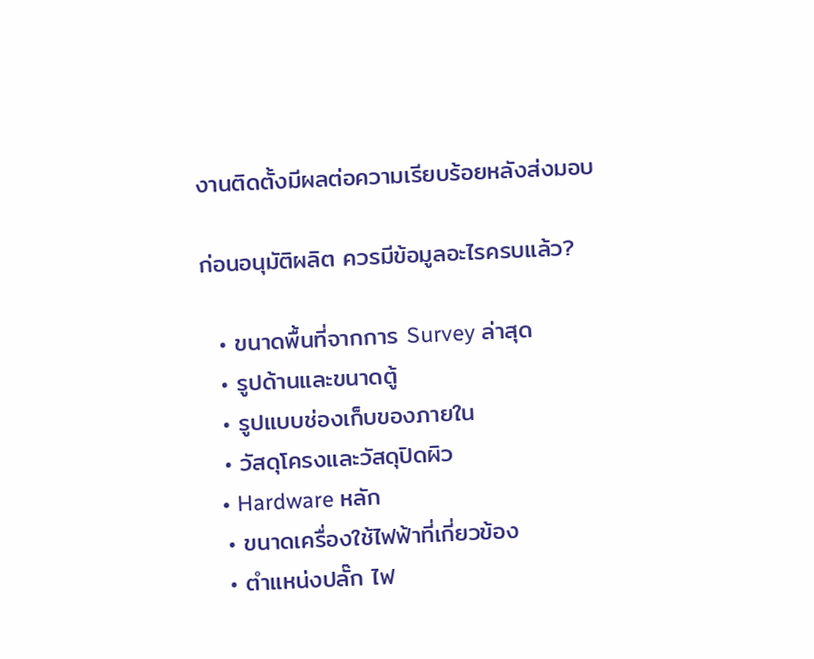งานติดตั้งมีผลต่อความเรียบร้อยหลังส่งมอบ

ก่อนอนุมัติผลิต ควรมีข้อมูลอะไรครบแล้ว?

  • ขนาดพื้นที่จากการ Survey ล่าสุด
  • รูปด้านและขนาดตู้
  • รูปแบบช่องเก็บของภายใน
  • วัสดุโครงและวัสดุปิดผิว
  • Hardware หลัก
  • ขนาดเครื่องใช้ไฟฟ้าที่เกี่ยวข้อง
  • ตำแหน่งปลั๊ก ไฟ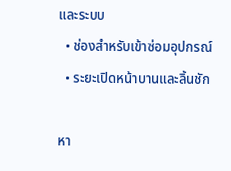และระบบ
  • ช่องสำหรับเข้าซ่อมอุปกรณ์
  • ระยะเปิดหน้าบานและลิ้นชัก

หา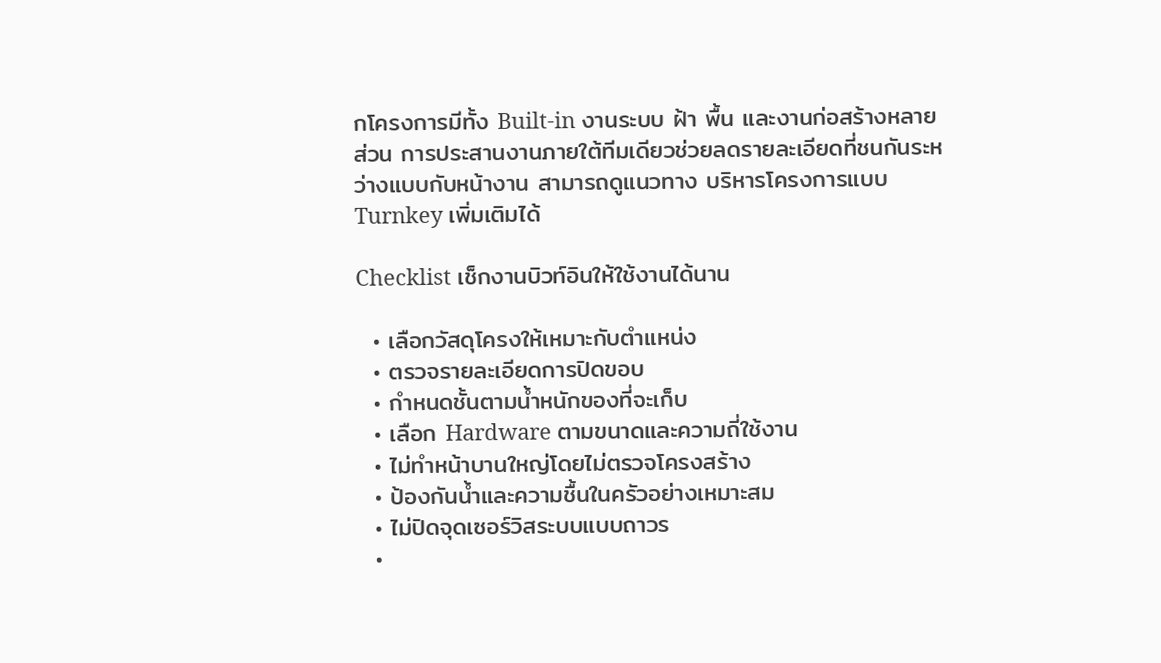กโครงการมีทั้ง Built-in งานระบบ ฝ้า พื้น และงานก่อสร้างหลายส่วน การประสานงานภายใต้ทีมเดียวช่วยลดรายละเอียดที่ชนกันระหว่างแบบกับหน้างาน สามารถดูแนวทาง บริหารโครงการแบบ Turnkey เพิ่มเติมได้

Checklist เช็กงานบิวท์อินให้ใช้งานได้นาน

  • เลือกวัสดุโครงให้เหมาะกับตำแหน่ง
  • ตรวจรายละเอียดการปิดขอบ
  • กำหนดชั้นตามน้ำหนักของที่จะเก็บ
  • เลือก Hardware ตามขนาดและความถี่ใช้งาน
  • ไม่ทำหน้าบานใหญ่โดยไม่ตรวจโครงสร้าง
  • ป้องกันน้ำและความชื้นในครัวอย่างเหมาะสม
  • ไม่ปิดจุดเซอร์วิสระบบแบบถาวร
  •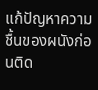แก้ปัญหาความชื้นของผนังก่อนติด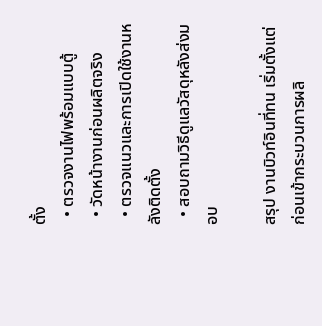ตั้ง
  • ตรวจงานไฟพร้อมแบบตู้
  • วัดหน้างานก่อนผลิตจริง
  • ตรวจแนวและการเปิดใช้งานหลังติดตั้ง
  • สอบถามวิธีดูแลวัสดุหลังส่งมอบ

สรุป งานบิวท์อินที่ทน เริ่มตั้งแต่ก่อนเข้ากระบวนการผลิ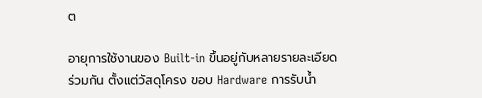ต

อายุการใช้งานของ Built-in ขึ้นอยู่กับหลายรายละเอียดร่วมกัน ตั้งแต่วัสดุโครง ขอบ Hardware การรับน้ำ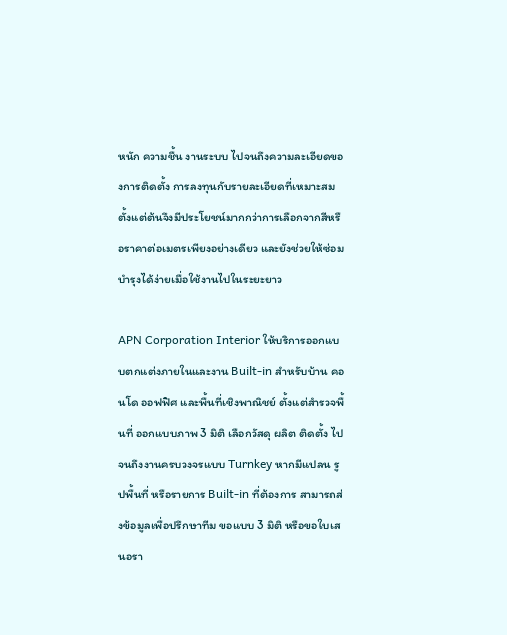หนัก ความชื้น งานระบบ ไปจนถึงความละเอียดของการติดตั้ง การลงทุนกับรายละเอียดที่เหมาะสมตั้งแต่ต้นจึงมีประโยชน์มากกว่าการเลือกจากสีหรือราคาต่อเมตรเพียงอย่างเดียว และยังช่วยให้ซ่อมบำรุงได้ง่ายเมื่อใช้งานไปในระยะยาว

APN Corporation Interior ให้บริการออกแบบตกแต่งภายในและงาน Built-in สำหรับบ้าน คอนโด ออฟฟิศ และพื้นที่เชิงพาณิชย์ ตั้งแต่สำรวจพื้นที่ ออกแบบภาพ 3 มิติ เลือกวัสดุ ผลิต ติดตั้ง ไปจนถึงงานครบวงจรแบบ Turnkey หากมีแปลน รูปพื้นที่ หรือรายการ Built-in ที่ต้องการ สามารถส่งข้อมูลเพื่อปรึกษาทีม ขอแบบ 3 มิติ หรือขอใบเสนอรา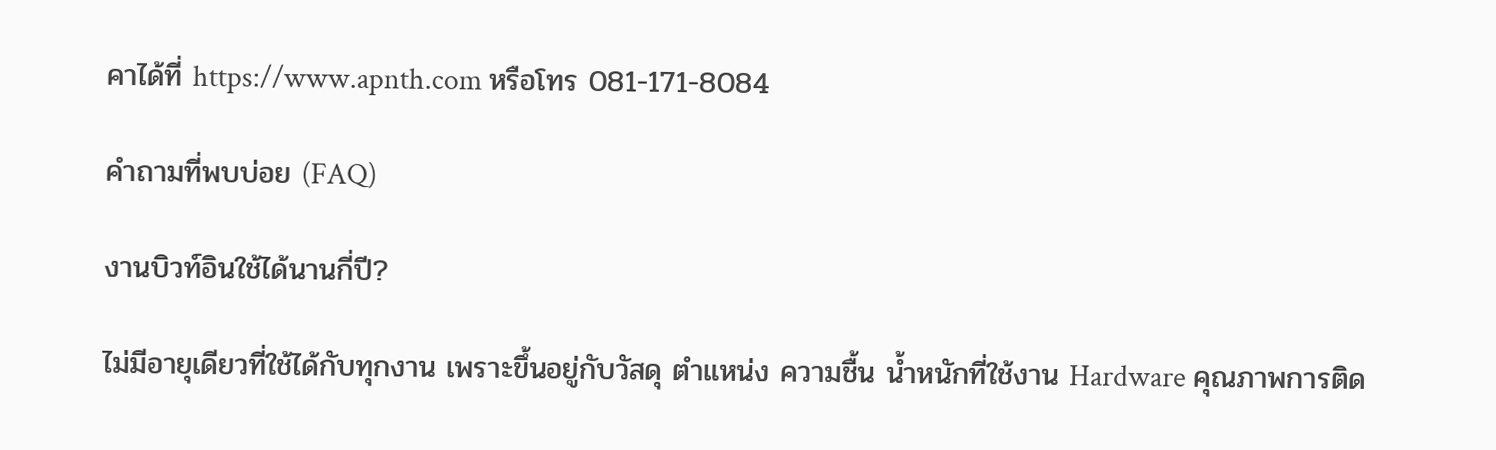คาได้ที่ https://www.apnth.com หรือโทร 081-171-8084

คำถามที่พบบ่อย (FAQ)

งานบิวท์อินใช้ได้นานกี่ปี?

ไม่มีอายุเดียวที่ใช้ได้กับทุกงาน เพราะขึ้นอยู่กับวัสดุ ตำแหน่ง ความชื้น น้ำหนักที่ใช้งาน Hardware คุณภาพการติด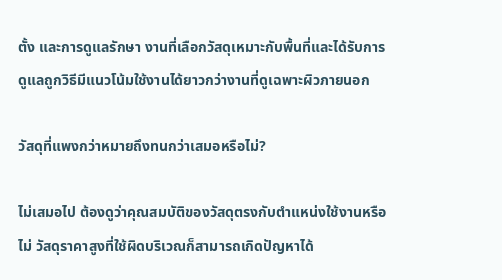ตั้ง และการดูแลรักษา งานที่เลือกวัสดุเหมาะกับพื้นที่และได้รับการดูแลถูกวิธีมีแนวโน้มใช้งานได้ยาวกว่างานที่ดูเฉพาะผิวภายนอก

วัสดุที่แพงกว่าหมายถึงทนกว่าเสมอหรือไม่?

ไม่เสมอไป ต้องดูว่าคุณสมบัติของวัสดุตรงกับตำแหน่งใช้งานหรือไม่ วัสดุราคาสูงที่ใช้ผิดบริเวณก็สามารถเกิดปัญหาได้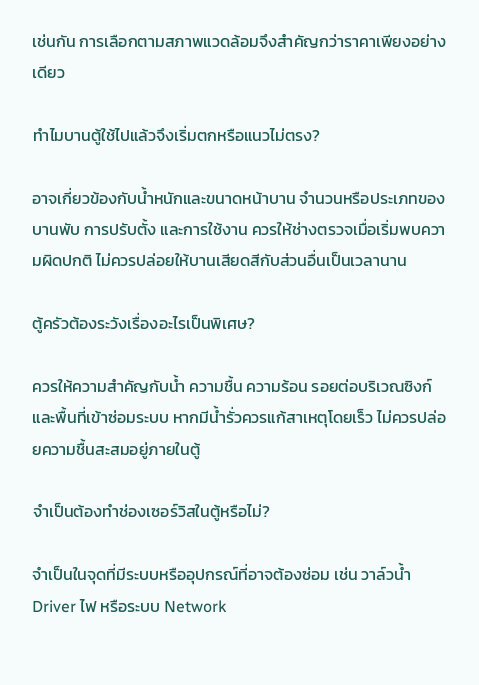เช่นกัน การเลือกตามสภาพแวดล้อมจึงสำคัญกว่าราคาเพียงอย่างเดียว

ทำไมบานตู้ใช้ไปแล้วจึงเริ่มตกหรือแนวไม่ตรง?

อาจเกี่ยวข้องกับน้ำหนักและขนาดหน้าบาน จำนวนหรือประเภทของบานพับ การปรับตั้ง และการใช้งาน ควรให้ช่างตรวจเมื่อเริ่มพบความผิดปกติ ไม่ควรปล่อยให้บานเสียดสีกับส่วนอื่นเป็นเวลานาน

ตู้ครัวต้องระวังเรื่องอะไรเป็นพิเศษ?

ควรให้ความสำคัญกับน้ำ ความชื้น ความร้อน รอยต่อบริเวณซิงก์ และพื้นที่เข้าซ่อมระบบ หากมีน้ำรั่วควรแก้สาเหตุโดยเร็ว ไม่ควรปล่อยความชื้นสะสมอยู่ภายในตู้

จำเป็นต้องทำช่องเซอร์วิสในตู้หรือไม่?

จำเป็นในจุดที่มีระบบหรืออุปกรณ์ที่อาจต้องซ่อม เช่น วาล์วน้ำ Driver ไฟ หรือระบบ Network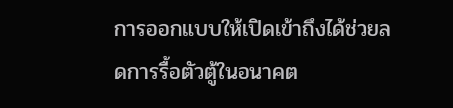การออกแบบให้เปิดเข้าถึงได้ช่วยลดการรื้อตัวตู้ในอนาคต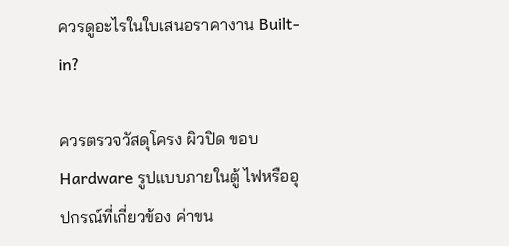ควรดูอะไรในใบเสนอราคางาน Built-in?

ควรตรวจวัสดุโครง ผิวปิด ขอบ Hardware รูปแบบภายในตู้ ไฟหรืออุปกรณ์ที่เกี่ยวข้อง ค่าขน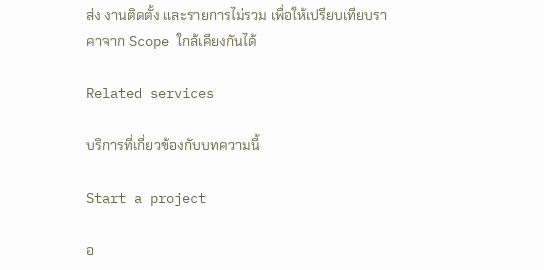ส่ง งานติดตั้ง และรายการไม่รวม เพื่อให้เปรียบเทียบราคาจาก Scope ใกล้เคียงกันได้

Related services

บริการที่เกี่ยวข้องกับบทความนี้

Start a project

อ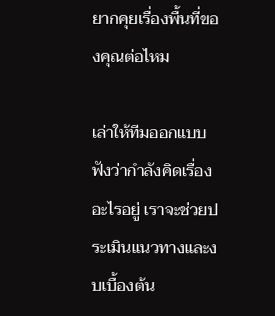ยากคุยเรื่องพื้นที่ของคุณต่อไหม

เล่าให้ทีมออกแบบฟังว่ากำลังคิดเรื่องอะไรอยู่ เราจะช่วยประเมินแนวทางและงบเบื้องต้น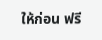ให้ก่อน ฟรี